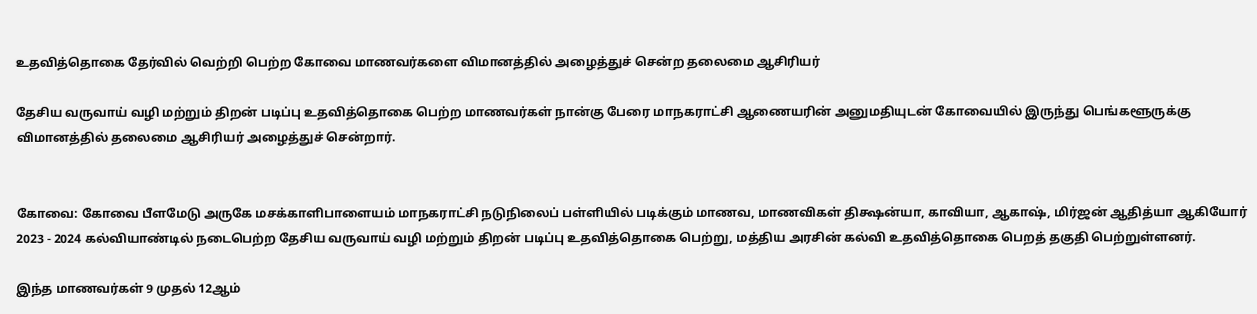உதவித்தொகை தேர்வில் வெற்றி பெற்ற கோவை மாணவர்களை விமானத்தில் அழைத்துச் சென்ற தலைமை ஆசிரியர்

தேசிய வருவாய் வழி மற்றும் திறன் படிப்பு உதவித்தொகை பெற்ற மாணவர்கள் நான்கு பேரை மாநகராட்சி ஆணையரின் அனுமதியுடன் கோவையில் இருந்து பெங்களூருக்கு விமானத்தில் தலைமை ஆசிரியர் அழைத்துச் சென்றார்.


கோவை: கோவை பீளமேடு அருகே மசக்காளிபாளையம் மாநகராட்சி நடுநிலைப் பள்ளியில் படிக்கும் மாணவ, மாணவிகள் திக்ஷன்யா, காவியா, ஆகாஷ், மிர்ஜன் ஆதித்யா ஆகியோர் 2023 - 2024 கல்வியாண்டில் நடைபெற்ற தேசிய வருவாய் வழி மற்றும் திறன் படிப்பு உதவித்தொகை பெற்று, மத்திய அரசின் கல்வி உதவித்தொகை பெறத் தகுதி பெற்றுள்ளனர்.

இந்த மாணவர்கள் 9 முதல் 12ஆம்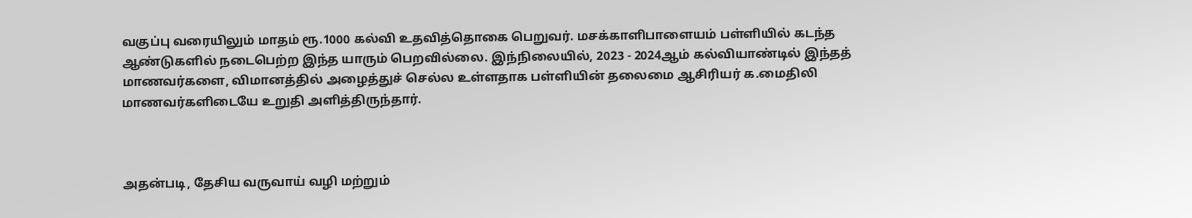வகுப்பு வரையிலும் மாதம் ரூ.1000 கல்வி உதவித்தொகை பெறுவர். மசக்காளிபாளையம் பள்ளியில் கடந்த ஆண்டுகளில் நடைபெற்ற இந்த யாரும் பெறவில்லை. இந்நிலையில், 2023 - 2024ஆம் கல்வியாண்டில் இந்தத் மாணவர்களை, விமானத்தில் அழைத்துச் செல்ல உள்ளதாக பள்ளியின் தலைமை ஆசிரியர் க.மைதிலி மாணவர்களிடையே உறுதி அளித்திருந்தார்.



அதன்படி, தேசிய வருவாய் வழி மற்றும்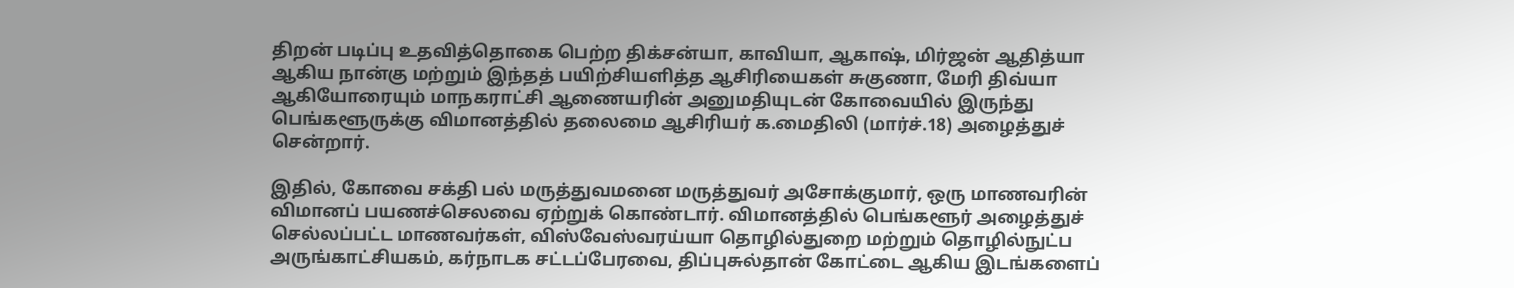திறன் படிப்பு உதவித்தொகை பெற்ற திக்சன்யா, காவியா, ஆகாஷ், மிர்ஜன் ஆதித்யா ஆகிய நான்கு மற்றும் இந்தத் பயிற்சியளித்த ஆசிரியைகள் சுகுணா, மேரி திவ்யா ஆகியோரையும் மாநகராட்சி ஆணையரின் அனுமதியுடன் கோவையில் இருந்து பெங்களூருக்கு விமானத்தில் தலைமை ஆசிரியர் க.மைதிலி (மார்ச்.18) அழைத்துச் சென்றார்.

இதில், கோவை சக்தி பல் மருத்துவமனை மருத்துவர் அசோக்குமார், ஒரு மாணவரின் விமானப் பயணச்செலவை ஏற்றுக் கொண்டார். விமானத்தில் பெங்களூர் அழைத்துச் செல்லப்பட்ட மாணவர்கள், விஸ்வேஸ்வரய்யா தொழில்துறை மற்றும் தொழில்நுட்ப அருங்காட்சியகம், கர்நாடக சட்டப்பேரவை, திப்புசுல்தான் கோட்டை ஆகிய இடங்களைப்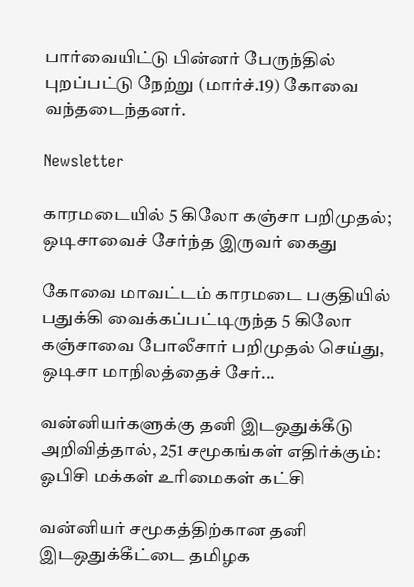பார்வையிட்டு பின்னர் பேருந்தில் புறப்பட்டு நேற்று (மார்ச்.19) கோவை வந்தடைந்தனர்.

Newsletter

காரமடையில் 5 கிலோ கஞ்சா பறிமுதல்; ஒடிசாவைச் சேர்ந்த இருவர் கைது

கோவை மாவட்டம் காரமடை பகுதியில் பதுக்கி வைக்கப்பட்டிருந்த 5 கிலோ கஞ்சாவை போலீசார் பறிமுதல் செய்து, ஒடிசா மாநிலத்தைச் சேர்...

வன்னியர்களுக்கு தனி இடஒதுக்கீடு அறிவித்தால், 251 சமூகங்கள் எதிர்க்கும்: ஓபிசி மக்கள் உரிமைகள் கட்சி

வன்னியர் சமூகத்திற்கான தனி இடஒதுக்கீட்டை தமிழக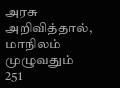அரசு அறிவித்தால், மாநிலம் முழுவதும் 251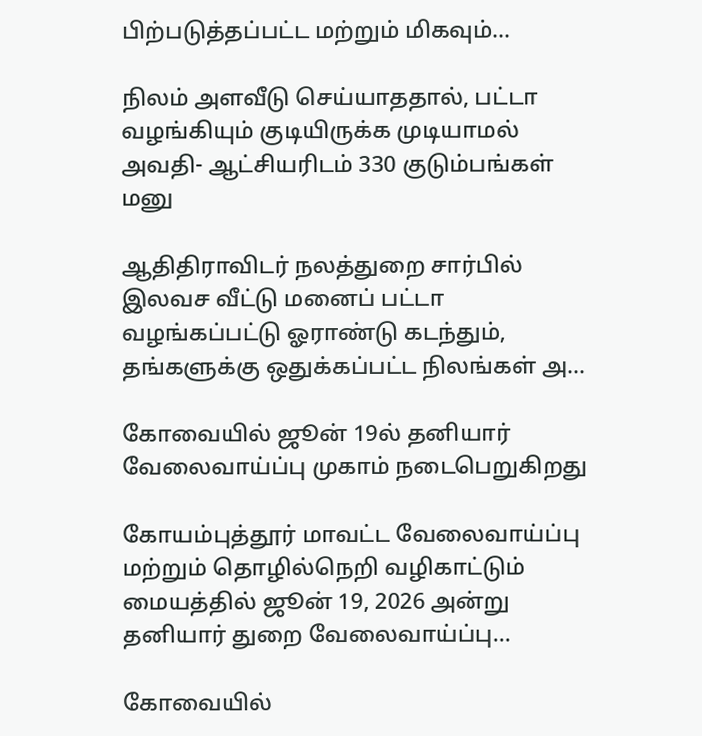பிற்படுத்தப்பட்ட மற்றும் மிகவும்...

நிலம் அளவீடு செய்யாததால், பட்டா வழங்கியும் குடியிருக்க முடியாமல் அவதி- ஆட்சியரிடம் 330 குடும்பங்கள் மனு

ஆதிதிராவிடர் நலத்துறை சார்பில் இலவச வீட்டு மனைப் பட்டா வழங்கப்பட்டு ஓராண்டு கடந்தும், தங்களுக்கு ஒதுக்கப்பட்ட நிலங்கள் அ...

கோவையில் ஜூன் 19ல் தனியார் வேலைவாய்ப்பு முகாம் நடைபெறுகிறது

கோயம்புத்தூர் மாவட்ட வேலைவாய்ப்பு மற்றும் தொழில்நெறி வழிகாட்டும் மையத்தில் ஜூன் 19, 2026 அன்று தனியார் துறை வேலைவாய்ப்பு...

கோவையில்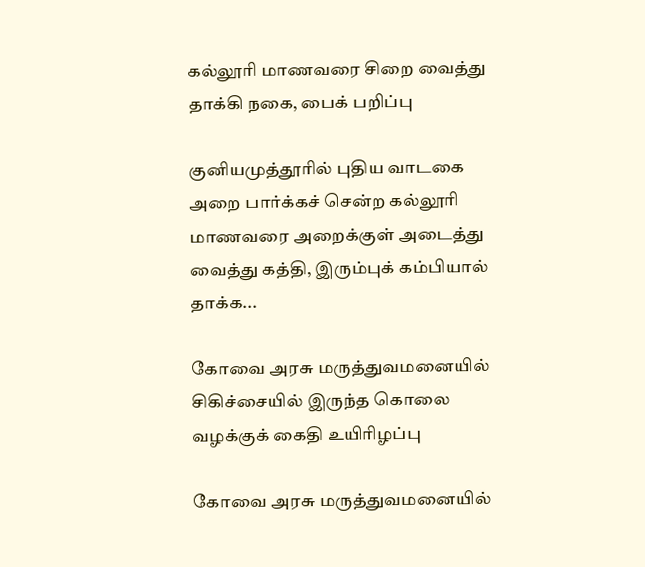கல்லூரி மாணவரை சிறை வைத்து தாக்கி நகை, பைக் பறிப்பு

குனியமுத்தூரில் புதிய வாடகை அறை பார்க்கச் சென்ற கல்லூரி மாணவரை அறைக்குள் அடைத்து வைத்து கத்தி, இரும்புக் கம்பியால் தாக்க...

கோவை அரசு மருத்துவமனையில் சிகிச்சையில் இருந்த கொலை வழக்குக் கைதி உயிரிழப்பு

கோவை அரசு மருத்துவமனையில்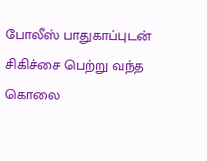போலீஸ் பாதுகாப்புடன் சிகிச்சை பெற்று வந்த கொலை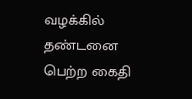வழக்கில் தண்டனை பெற்ற கைதி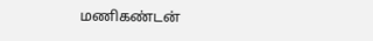மணிகண்டன்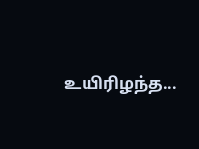உயிரிழந்த...